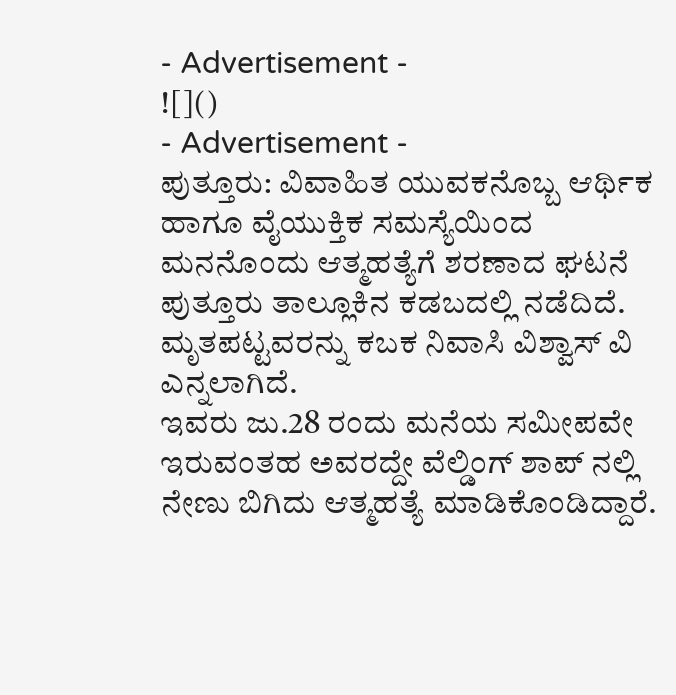- Advertisement -
![]()
- Advertisement -
ಪುತ್ತೂರು: ವಿವಾಹಿತ ಯುವಕನೊಬ್ಬ ಆರ್ಥಿಕ ಹಾಗೂ ವೈಯುಕ್ತಿಕ ಸಮಸ್ಯೆಯಿಂದ ಮನನೊಂದು ಆತ್ಮಹತ್ಯೆಗೆ ಶರಣಾದ ಘಟನೆ ಪುತ್ತೂರು ತಾಲ್ಲೂಕಿನ ಕಡಬದಲ್ಲಿ ನಡೆದಿದೆ.
ಮೃತಪಟ್ಟವರನ್ನು ಕಬಕ ನಿವಾಸಿ ವಿಶ್ವಾಸ್ ವಿ ಎನ್ನಲಾಗಿದೆ.
ಇವರು ಜು.28 ರಂದು ಮನೆಯ ಸಮೀಪವೇ ಇರುವಂತಹ ಅವರದ್ದೇ ವೆಲ್ಡಿಂಗ್ ಶಾಪ್ ನಲ್ಲಿ ನೇಣು ಬಿಗಿದು ಆತ್ಮಹತ್ಯೆ ಮಾಡಿಕೊಂಡಿದ್ದಾರೆ.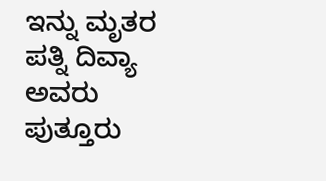ಇನ್ನು ಮೃತರ ಪತ್ನಿ ದಿವ್ಯಾ ಅವರು ಪುತ್ತೂರು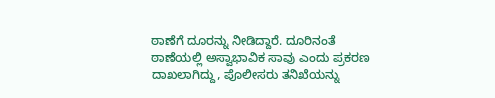ಠಾಣೆಗೆ ದೂರನ್ನು ನೀಡಿದ್ದಾರೆ. ದೂರಿನಂತೆ ಠಾಣೆಯಲ್ಲಿ ಅಸ್ವಾಭಾವಿಕ ಸಾವು ಎಂದು ಪ್ರಕರಣ ದಾಖಲಾಗಿದ್ದು, ಪೊಲೀಸರು ತನಿಖೆಯನ್ನು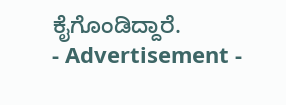ಕೈಗೊಂಡಿದ್ದಾರೆ.
- Advertisement -